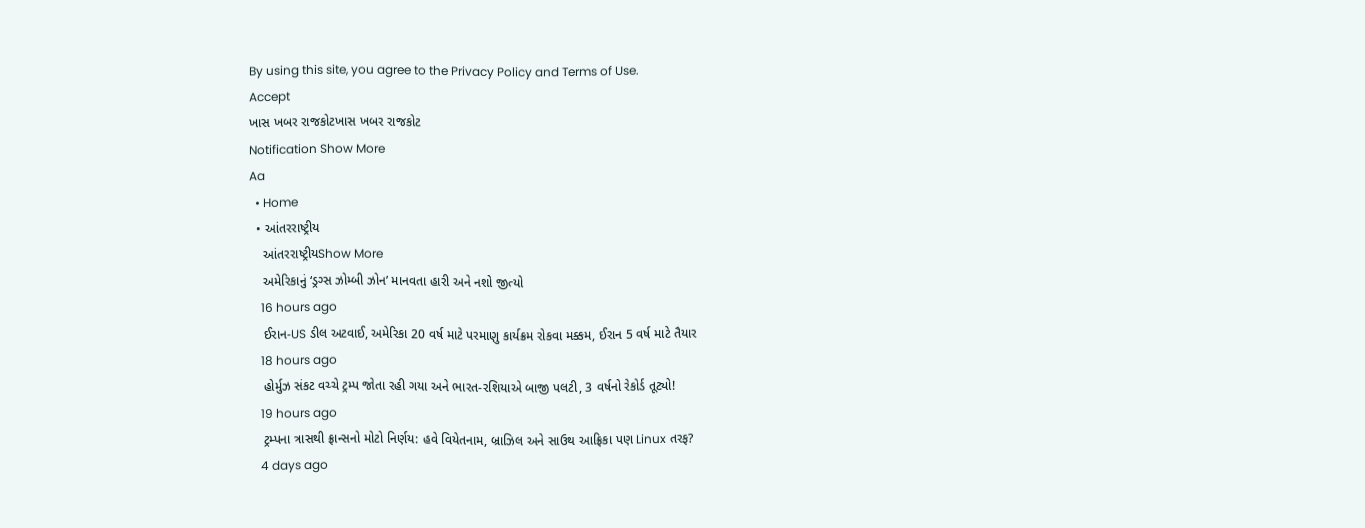By using this site, you agree to the Privacy Policy and Terms of Use.
Accept
ખાસ ખબર રાજકોટખાસ ખબર રાજકોટ
Notification Show More
Aa
  • Home
  • આંતરરાષ્ટ્રીય
    આંતરરાષ્ટ્રીયShow More
    અમેરિકાનું ‘ડ્રગ્સ ઝોમ્બી ઝોન’ માનવતા હારી અને નશો જીત્યો
    16 hours ago
    ઈરાન-US ડીલ અટવાઈ, અમેરિકા 20 વર્ષ માટે પરમાણુ કાર્યક્રમ રોકવા મક્કમ, ઈરાન 5 વર્ષ માટે તૈયાર
    18 hours ago
    હોર્મુઝ સંકટ વચ્ચે ટ્રમ્પ જોતા રહી ગયા અને ભારત-રશિયાએ બાજી પલટી, 3 વર્ષનો રેકોર્ડ તૂટ્યો!
    19 hours ago
    ટ્રમ્પના ત્રાસથી ફ્રાન્સનો મોટો નિર્ણય: હવે વિયેતનામ, બ્રાઝિલ અને સાઉથ આફ્રિકા પણ Linux તરફ?
    4 days ago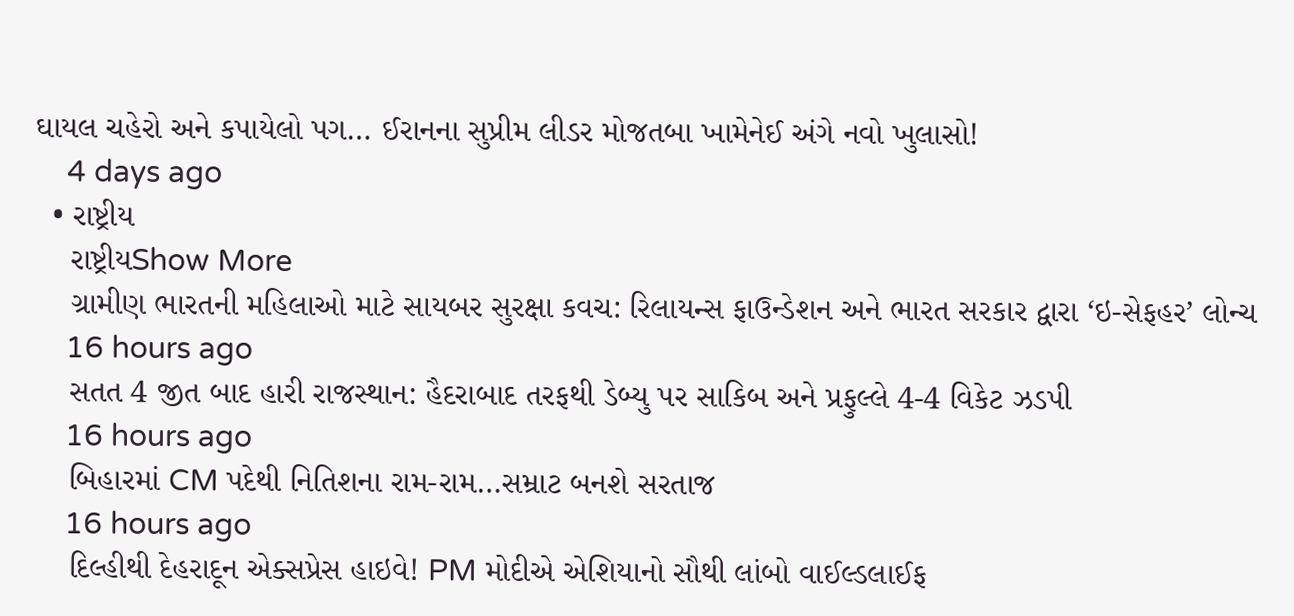ઘાયલ ચહેરો અને કપાયેલો પગ… ઈરાનના સુપ્રીમ લીડર મોજતબા ખામેનેઈ અંગે નવો ખુલાસો!
    4 days ago
  • રાષ્ટ્રીય
    રાષ્ટ્રીયShow More
    ગ્રામીણ ભારતની મહિલાઓ માટે સાયબર સુરક્ષા કવચ: રિલાયન્સ ફાઉન્ડેશન અને ભારત સરકાર દ્વારા ‘ઇ-સેફહર’ લોન્ચ
    16 hours ago
    સતત 4 જીત બાદ હારી રાજસ્થાન: હૈદરાબાદ તરફથી ડેબ્યુ પર સાકિબ અને પ્રફુલ્લે 4-4 વિકેટ ઝડપી
    16 hours ago
    બિહારમાં CM પદેથી નિતિશના રામ-રામ…સમ્રાટ બનશે સરતાજ
    16 hours ago
    દિલ્હીથી દેહરાદૂન એક્સપ્રેસ હાઇવે! PM મોદીએ એશિયાનો સૌથી લાંબો વાઈલ્ડલાઈફ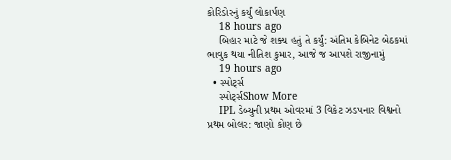કોરિડોરનું કર્યું લોકાર્પણ
    18 hours ago
    બિહાર માટે જે શક્ય હતું તે કર્યું: અંતિમ કેબિનેટ બેઠકમાં ભાવુક થયા નીતિશ કુમાર, આજે જ આપશે રાજીનામું
    19 hours ago
  • સ્પોર્ટ્સ
    સ્પોર્ટ્સShow More
    IPL ડેબ્યુની પ્રથમ ઓવરમાં 3 વિકેટ ઝડપનાર વિશ્વનો પ્રથમ બોલર: જાણો કોણ છે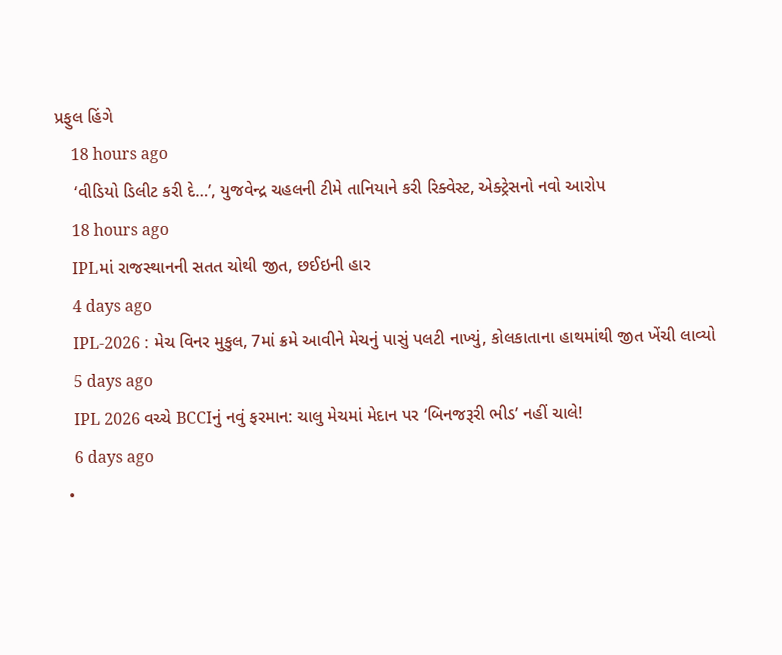પ્રફુલ હિંગે
    18 hours ago
    ‘વીડિયો ડિલીટ કરી દે…’, યુજવેન્દ્ર ચહલની ટીમે તાનિયાને કરી રિક્વેસ્ટ, એક્ટ્રેસનો નવો આરોપ
    18 hours ago
    IPLમાં રાજસ્થાનની સતત ચોથી જીત, છઈઇની હાર
    4 days ago
    IPL-2026 : મેચ વિનર મુકુલ, 7માં ક્રમે આવીને મેચનું પાસું પલટી નાખ્યું, કોલકાતાના હાથમાંથી જીત ખેંચી લાવ્યો
    5 days ago
    IPL 2026 વચ્ચે BCCIનું નવું ફરમાન: ચાલુ મેચમાં મેદાન પર ‘બિનજરૂરી ભીડ’ નહીં ચાલે!
    6 days ago
  •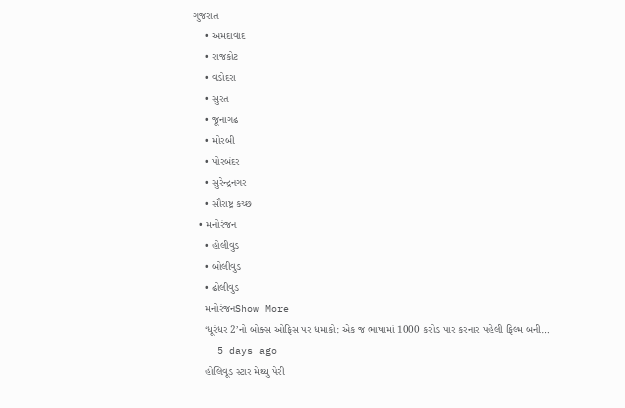ગુજરાત
    • અમદાવાદ
    • રાજકોટ
    • વડોદરા
    • સુરત
    • જૂનાગઢ
    • મોરબી
    • પોરબંદર
    • સુરેન્દ્રનગર
    • સૌરાષ્ટ્ર કચ્છ
  • મનોરંજન
    • હોલીવુડ
    • બોલીવુડ
    • ઢોલીવુડ
    મનોરંજનShow More
    ‘ધૂરંધર 2’નો બોક્સ ઓફિસ પર ધમાકો: એક જ ભાષામાં 1000 કરોડ પાર કરનાર પહેલી ફિલ્મ બની…
    5 days ago
    હોલિવૂડ સ્ટાર મેથ્યુ પેરી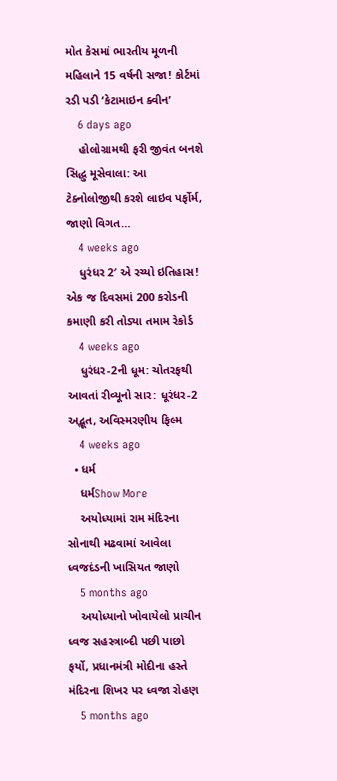મોત કેસમાં ભારતીય મૂળની મહિલાને 15 વર્ષની સજા! કોર્ટમાં રડી પડી ‘કેટામાઇન ક્વીન’
    6 days ago
    હોલોગ્રામથી ફરી જીવંત બનશે સિદ્ધુ મૂસેવાલા: આ ટેક્નોલોજીથી કરશે લાઇવ પર્ફોર્મ, જાણો વિગત…
    4 weeks ago
    ધુરંધર 2′ એ રચ્યો ઇતિહાસ! એક જ દિવસમાં 200 કરોડની કમાણી કરી તોડ્યા તમામ રેકોર્ડ
    4 weeks ago
    ધુરંધર-2ની ધૂમ: ચોતરફથી આવતાં રીવ્યૂનો સાર: ધૂરંધર-2 અદ્ભૂત, અવિસ્મરણીય ફિલ્મ
    4 weeks ago
  • ધર્મ
    ધર્મShow More
    અયોધ્યામાં રામ મંદિરના સોનાથી મઢવામાં આવેલા ધ્વજદંડની ખાસિયત જાણો
    5 months ago
    અયોધ્યાનો ખોવાયેલો પ્રાચીન ધ્વજ સહસ્ત્રાબ્દી પછી પાછો ફર્યો, પ્રધાનમંત્રી મોદીના હસ્તે મંદિરના શિખર પર ધ્વજા રોહણ
    5 months ago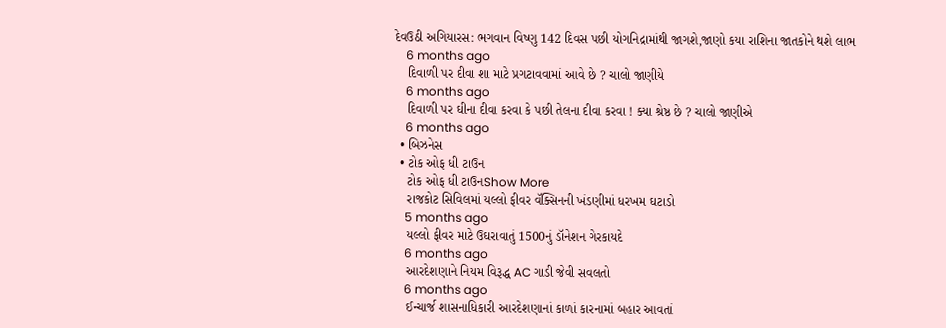દેવઉઠી અગિયારસ: ભગવાન વિષ્ણુ 142 દિવસ પછી યોગનિદ્રામાંથી જાગશે,જાણો કયા રાશિના જાતકોને થશે લાભ
    6 months ago
    દિવાળી પર દીવા શા માટે પ્રગટાવવામાં આવે છે ? ચાલો જાણીયે
    6 months ago
    દિવાળી પર ઘીના દીવા કરવા કે પછી તેલના દીવા કરવા ! ક્યા શ્રેષ્ઠ છે ? ચાલો જાણીએ
    6 months ago
  • બિઝનેસ
  • ટોક ઓફ ધી ટાઉન
    ટોક ઓફ ધી ટાઉનShow More
    રાજકોટ સિવિલમાં યલ્લો ફીવર વૅક્સિનની ખંડણીમાં ધરખમ ઘટાડો
    5 months ago
    યલ્લો ફીવર માટે ઉઘરાવાતું 1500નું ડૉનેશન ગેરકાયદે
    6 months ago
    આરદેશણાને નિયમ વિરૂદ્ધ AC ગાડી જેવી સવલતો
    6 months ago
    ઈન્ચાર્જ શાસનાધિકારી આરદેશણાનાં કાળાં કારનામાં બહાર આવતાં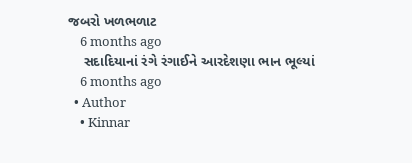જબરો ખળભળાટ
    6 months ago
    સદાદિયાનાં રંગે રંગાઈને આરદેશણા ભાન ભૂલ્યાં
    6 months ago
  • Author
    • Kinnar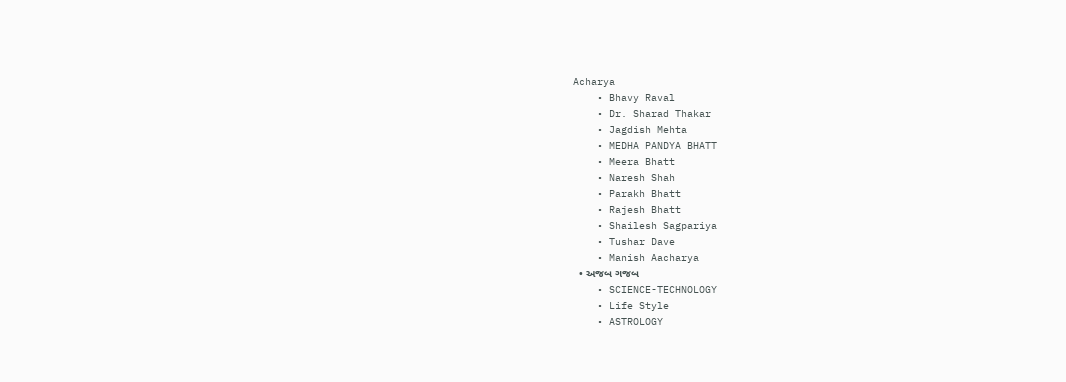Acharya
    • Bhavy Raval
    • Dr. Sharad Thakar
    • Jagdish Mehta
    • MEDHA PANDYA BHATT
    • Meera Bhatt
    • Naresh Shah
    • Parakh Bhatt
    • Rajesh Bhatt
    • Shailesh Sagpariya
    • Tushar Dave
    • Manish Aacharya
  • અજબ ગજબ
    • SCIENCE-TECHNOLOGY
    • Life Style
    • ASTROLOGY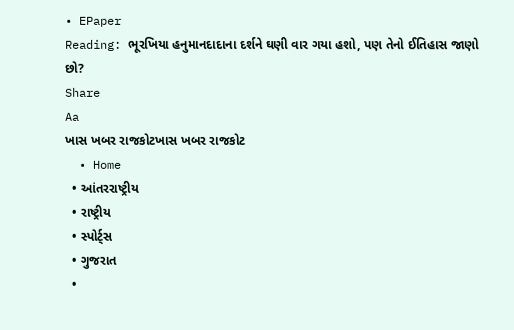• EPaper
Reading: ભૂરખિયા હનુમાનદાદાના દર્શને ઘણી વાર ગયા હશો, પણ તેનો ઈતિહાસ જાણો છો?
Share
Aa
ખાસ ખબર રાજકોટખાસ ખબર રાજકોટ
  • Home
  • આંતરરાષ્ટ્રીય
  • રાષ્ટ્રીય
  • સ્પોર્ટ્સ
  • ગુજરાત
  •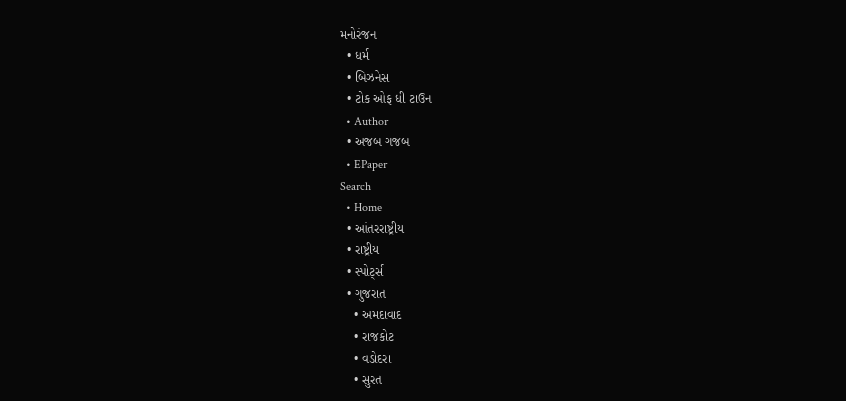મનોરંજન
  • ધર્મ
  • બિઝનેસ
  • ટોક ઓફ ધી ટાઉન
  • Author
  • અજબ ગજબ
  • EPaper
Search
  • Home
  • આંતરરાષ્ટ્રીય
  • રાષ્ટ્રીય
  • સ્પોર્ટ્સ
  • ગુજરાત
    • અમદાવાદ
    • રાજકોટ
    • વડોદરા
    • સુરત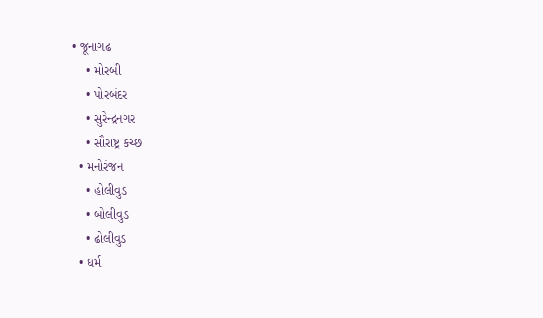• જૂનાગઢ
    • મોરબી
    • પોરબંદર
    • સુરેન્દ્રનગર
    • સૌરાષ્ટ્ર કચ્છ
  • મનોરંજન
    • હોલીવુડ
    • બોલીવુડ
    • ઢોલીવુડ
  • ધર્મ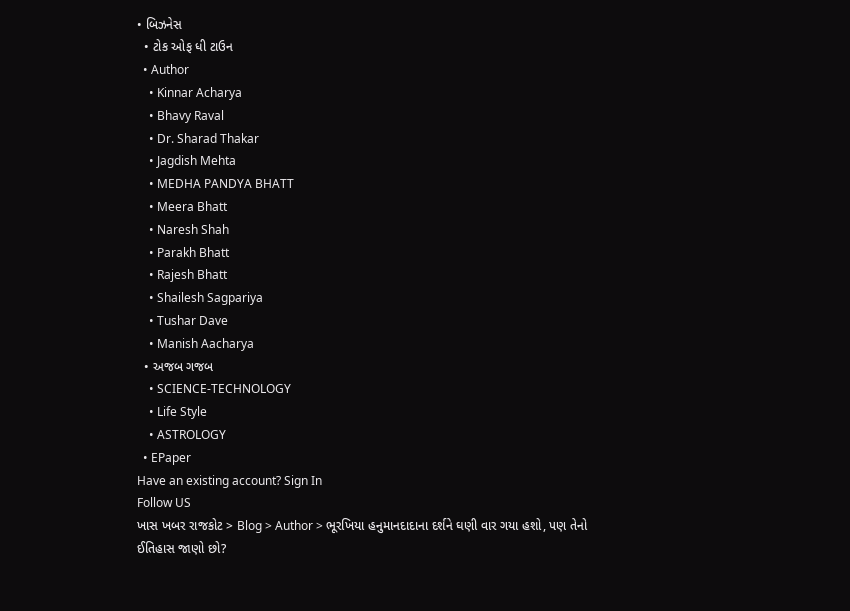• બિઝનેસ
  • ટોક ઓફ ધી ટાઉન
  • Author
    • Kinnar Acharya
    • Bhavy Raval
    • Dr. Sharad Thakar
    • Jagdish Mehta
    • MEDHA PANDYA BHATT
    • Meera Bhatt
    • Naresh Shah
    • Parakh Bhatt
    • Rajesh Bhatt
    • Shailesh Sagpariya
    • Tushar Dave
    • Manish Aacharya
  • અજબ ગજબ
    • SCIENCE-TECHNOLOGY
    • Life Style
    • ASTROLOGY
  • EPaper
Have an existing account? Sign In
Follow US
ખાસ ખબર રાજકોટ > Blog > Author > ભૂરખિયા હનુમાનદાદાના દર્શને ઘણી વાર ગયા હશો, પણ તેનો ઈતિહાસ જાણો છો?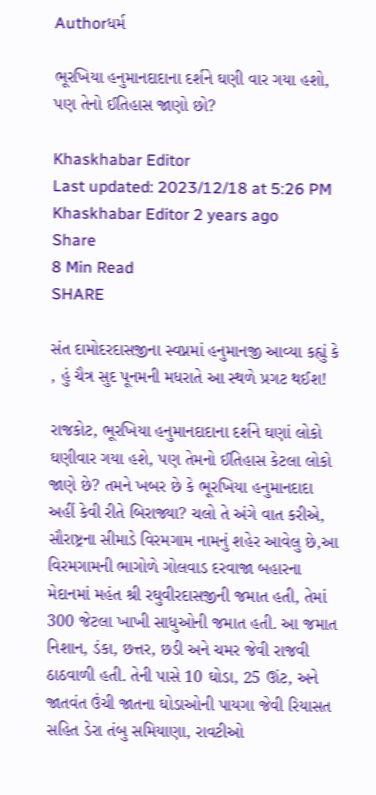Authorધર્મ

ભૂરખિયા હનુમાનદાદાના દર્શને ઘણી વાર ગયા હશો, પણ તેનો ઈતિહાસ જાણો છો?

Khaskhabar Editor
Last updated: 2023/12/18 at 5:26 PM
Khaskhabar Editor 2 years ago
Share
8 Min Read
SHARE

સંત દામોદરદાસજીના સ્વપ્નમાં હનુમાનજી આવ્યા કહ્યું કે , હું ચૈત્ર સુદ પૂનમની મધરાતે આ સ્થળે પ્રગટ થઈશ!

રાજકોટ, ભૂરખિયા હનુમાનદાદાના દર્શને ઘણાં લોકો ઘણીવાર ગયા હશે, પણ તેમનો ઈતિહાસ કેટલા લોકો જાણે છે? તમને ખબર છે કે ભૂરખિયા હનુમાનદાદા અહીં કેવી રીતે બિરાજ્યા? ચલો તે અંગે વાત કરીએ, સૌરાષ્ટ્રના સીમાડે વિરમગામ નામનું શહેર આવેલુ છે,આ વિરમગામની ભાગોળે ગોલવાડ દરવાજા બહારના મેદાનમાં મહંત શ્રી રઘુવીરદાસજીની જમાત હતી, તેમાં 300 જેટલા ખાખી સાધુઓની જમાત હતી. આ જમાત નિશાન, ડંકા, છત્તર, છડી અને ચમર જેવી રાજવી ઠાઠવાળી હતી. તેની પાસે 10 ઘોડા, 25 ઊંટ, અને જાતવંત ઉંચી જાતના ઘોડાઓની પાયગા જેવી રિયાસત સહિત ડેરા તંબુ સમિયાણા, રાવટીઓ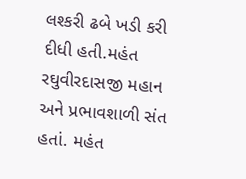લશ્કરી ઢબે ખડી કરી દીધી હતી.મહંત રઘુવીરદાસજી મહાન અને પ્રભાવશાળી સંત હતાં. મહંત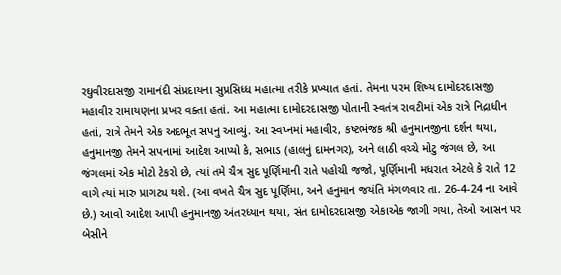રઘુવીરદાસજી રામાનંદી સંપ્રદાયના સુપ્રસિધ્ધ મહાત્મા તરીકે પ્રખ્યાત હતાં. તેમના પરમ શિષ્ય દામોદરદાસજી મહાવીર રામાયણના પ્રખર વક્તા હતાં. આ મહાત્મા દામોદરદાસજી પોતાની સ્વતંત્ર રાવટીમાં એક રાત્રે નિદ્રાધીન હતાં, રાત્રે તેમને એક અદભૂત સપનુ આવ્યું. આ સ્વપ્નમાં મહાવીર, કષ્ટભંજક શ્રી હનુમાનજીના દર્શન થયા, હનુમાનજી તેમને સપનામાં આદેશ આપ્યો કે, સભાડ (હાલનું દામનગર), અને લાઠી વચ્ચે મોટુ જંગલ છે, આ જંગલમાં એક મોટો ટેકરો છે, ત્યાં તમે ચૈત્ર સુદ પૂર્ણિમાની રાતે પહોચી જજો, પૂર્ણિમાની મધરાત એટલે કે રાતે 12 વાગે ત્યાં મારુ પ્રાગટ્ય થશે. (આ વખતે ચૈત્ર સુદ પૂર્ણિમા, અને હનુમાન જયંતિ મંગળવાર તા. 26-4-24 ના આવે છે.) આવો આદેશ આપી હનુમાનજી અંતરધ્યાન થયા, સંત દામોદરદાસજી એકાએક જાગી ગયા, તેઓ આસન પર બેસીને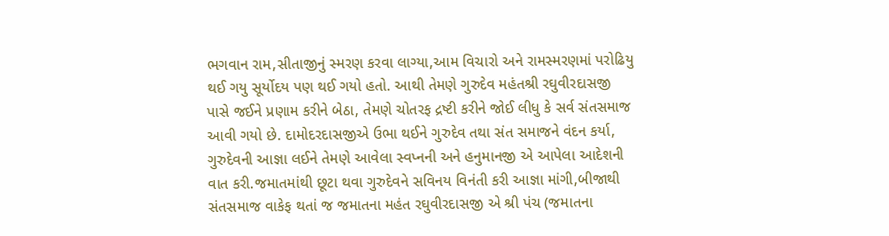ભગવાન રામ,સીતાજીનું સ્મરણ કરવા લાગ્યા,આમ વિચારો અને રામસ્મરણમાં પરોઢિયુ થઈ ગયુ સૂર્યોદય પણ થઈ ગયો હતો. આથી તેમણે ગુરુદેવ મહંતશ્રી રઘુવીરદાસજી પાસે જઈને પ્રણામ કરીને બેઠા, તેમણે ચોતરફ દ્રષ્ટી કરીને જોઈ લીધુ કે સર્વ સંતસમાજ આવી ગયો છે. દામોદરદાસજીએ ઉભા થઈને ગુરુદેવ તથા સંત સમાજને વંદન કર્યા, ગુરુદેવની આજ્ઞા લઈને તેમણે આવેલા સ્વપ્નની અને હનુમાનજી એ આપેલા આદેશની વાત કરી.જમાતમાંથી છૂટા થવા ગુરુદેવને સવિનય વિનંતી કરી આજ્ઞા માંગી,બીજાથી સંતસમાજ વાકેફ થતાં જ જમાતના મહંત રઘુવીરદાસજી એ શ્રી પંચ (જમાતના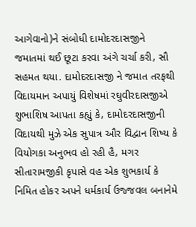આગેવાનો)ને સંબોધી દામોદરદાસજીને જમાતમાં થઈ છૂટા કરવા અંગે ચર્ચા કરી, સૌ સહમત થયા. દામોદરદાસજી ને જમાત તરફથી વિદાયમાન અપાયું વિશેષમાં રઘુવીરદાસજીએ શુભાશિષ આપતા કહ્યું કે, દામોદરદાસજીની વિદાયથી મુઝે એક સુપાત્ર ઔર વિદ્વાન શિષ્ય કે વિયોગકા અનુભવ હો રહી હૈ, મગર સીતારામજીકી કૃપાસે વહ એક શુભકાર્ય કે નિમિત હોકર અપને ધર્મકાર્ય ઉજ્જવલ બનાનેમે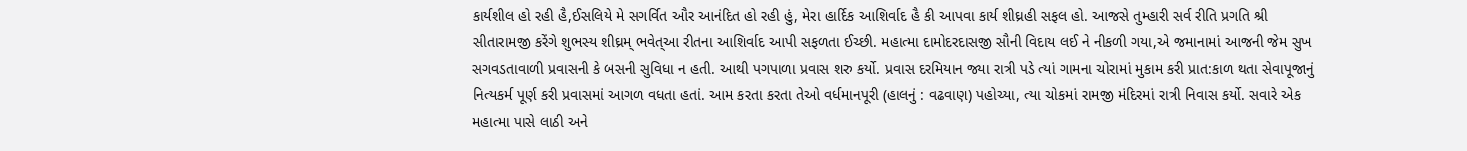કાર્યશીલ હો રહી હૈ,ઈસલિયે મે સગર્વિત ઔર આનંદિત હો રહી હું, મેરા હાર્દિક આશિર્વાદ હૈ કી આપવા કાર્ય શીઘ્રહી સફલ હો. આજસે તુમ્હારી સર્વ રીતિ પ્રગતિ શ્રી સીતારામજી કરેંગે શુભસ્ય શીઘ્રમ્ ભવેત્આ રીતના આશિર્વાદ આપી સફળતા ઈચ્છી. મહાત્મા દામોદરદાસજી સૌની વિદાય લઈ ને નીકળી ગયા,એ જમાનામાં આજની જેમ સુખ સગવડતાવાળી પ્રવાસની કે બસની સુવિધા ન હતી. આથી પગપાળા પ્રવાસ શરુ કર્યો. પ્રવાસ દરમિયાન જ્યા રાત્રી પડે ત્યાં ગામના ચોરામાં મુકામ કરી પ્રાત:કાળ થતા સેવાપૂજાનું નિત્યકર્મ પૂર્ણ કરી પ્રવાસમાં આગળ વધતા હતાં. આમ કરતા કરતા તેઓ વર્ધમાનપૂરી (હાલનું : વઢવાણ) પહોચ્યા, ત્યા ચોકમાં રામજી મંદિરમાં રાત્રી નિવાસ કર્યો. સવારે એક મહાત્મા પાસે લાઠી અને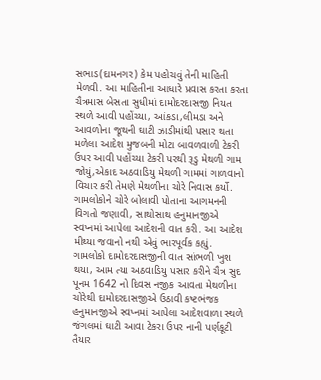સભાડ(દામનગર) કેમ પહોચવું તેની માહિતી મેળવી. આ માહિતીના આધારે પ્રવાસ કરતા કરતા ચૈત્રમાસ બેસતા સુધીમાં દામોદરદાસજી નિયત સ્થળે આવી પહોંચ્યા, આંકડા,લીમડા અને આવળોના જૂથની ઘાટી ઝાડીમાંથી પસાર થતા મળેલા આદેશ મુજબની મોટા બાવળવાળી ટેકરી ઉપર આવી પહોંચ્યા ટેકરી પરથી રૂડુ મેથળી ગામ જોયું,એકાદ અઠવાડિયુ મેથળી ગામમાં ગાળવાનો વિચાર કરી તેમણે મેથળીના ચોરે નિવાસ કર્યો. ગામલોકોને ચોરે બોલાવી પોતાના આગમનની વિગતો જણાવી, સાથોસાથ હનુમાનજીએ સ્વપ્નમાં આપેલા આદેશની વાત કરી. આ આદેશ મીથ્યા જવાનો નથી એવું ભારપૂર્વક કહ્યું. ગામલોકો દામોદરદાસજીની વાત સાંભળી ખુશ થયા, આમ ત્યા અઠવાડિયુ પસાર કરીને ચૈત્ર સુદ પૂનમ 1642 નો દિવસ નજીક આવતા મેથળીના ચોરેથી દામોદરદાસજીએ ઉઠાવી કષ્ટભંજક હનુમાનજીએ સ્વપ્નમાં આપેલા આદેશવાળા સ્થળે જંગલમાં ઘાટી આવા ટેકરા ઉપર નાની પર્ણકૂટી તૈયાર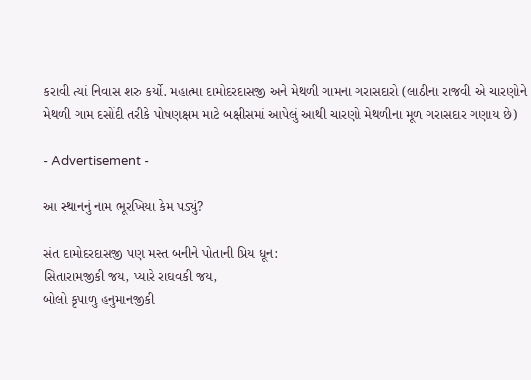કરાવી ત્યાં નિવાસ શરુ કર્યો. મહાત્મા દામોદરદાસજી અને મેથળી ગામના ગરાસદારો (લાઠીના રાજવી એ ચારણોને મેથળી ગામ દસોંદી તરીકે પોષણક્ષમ માટે બક્ષીસમાં આપેલું આથી ચારણો મેથળીના મૂળ ગરાસદાર ગણાય છે)

- Advertisement -

આ સ્થાનનું નામ ભૂરખિયા કેમ પડ્યું?

સંત દામોદરદાસજી પણ મસ્ત બનીને પોતાની પ્રિય ધૂન:
સિતારામજીકી જય, પ્યારે રાઘવકી જય,
બોલો કૃપાળુ હનુમાનજીકી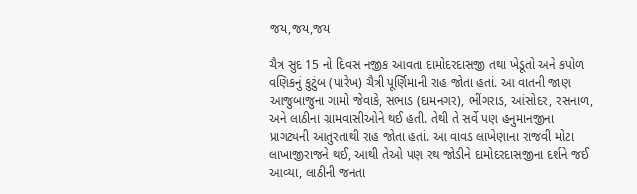જય,જય,જય

ચૈત્ર સુદ 15 નો દિવસ નજીક આવતા દામોદરદાસજી તથા ખેડૂતો અને કપોળ વણિકનું કુટુંબ (પારેખ) ચૈત્રી પૂર્ણિમાની રાહ જોતા હતાં. આ વાતની જાણ આજુબાજુના ગામો જેવાકે, સભાડ (દામનગર), ભીંગરાડ, આંસોદર, રસનાળ, અને લાઠીના ગ્રામવાસીઓને થઈ હતી. તેથી તે સર્વે પણ હનુમાનજીના પ્રાગટ્યની આતુરતાથી રાહ જોતા હતાં. આ વાવડ લાખેણાના રાજવી મોટા લાખાજીરાજને થઈ, આથી તેઓ પણ રથ જોડીને દામોદરદાસજીના દર્શને જઈ આવ્યા, લાઠીની જનતા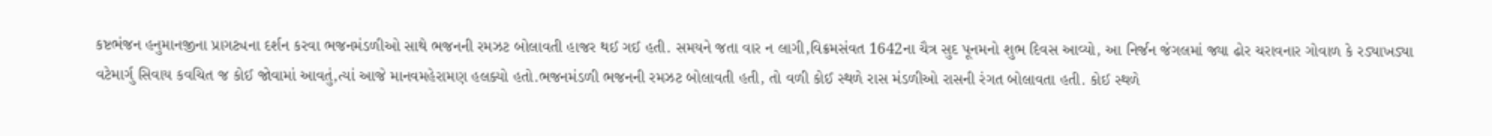કષ્ટભંજન હનુમાનજીના પ્રાગટ્યના દર્શન કરવા ભજનમંડળીઓ સાથે ભજનની રમઝટ બોલાવતી હાજર થઈ ગઈ હતી. સમયને જતા વાર ન લાગી,વિક્રમસંવત 1642ના ચૈત્ર સુદ પૂનમનો શુભ દિવસ આવ્યો, આ નિર્જન જંગલમાં જ્યા ઢોર ચરાવનાર ગોવાળ કે રડ્યાખડ્યા વટેમાર્ગુ સિવાય કવચિત જ કોઈ જોવામાં આવતું,ત્યાં આજે માનવમહેરામણ હલક્યો હતો.ભજનમંડળી ભજનની રમઝટ બોલાવતી હતી, તો વળી કોઈ સ્થળે રાસ મંડળીઓ રાસની રંગત બોલાવતા હતી. કોઈ સ્થળે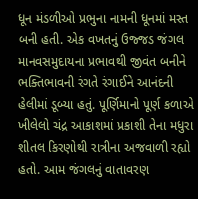ધૂન મંડળીઓ પ્રભુના નામની ધૂનમાં મસ્ત બની હતી. એક વખતનું ઉજ્જડ જંગલ માનવસમુદાયના પ્રભાવથી જીવંત બનીને ભક્તિભાવની રંગતે રંગાઈને આનંદની હેલીમાં ડૂબ્યા હતું. પૂર્ણિમાનો પૂર્ણ કળાએ ખીલેલો ચંદ્ર આકાશમાં પ્રકાશી તેના મધુરા શીતલ કિરણોથી રાત્રીના અજવાળી રહ્યો હતો. આમ જંગલનું વાતાવરણ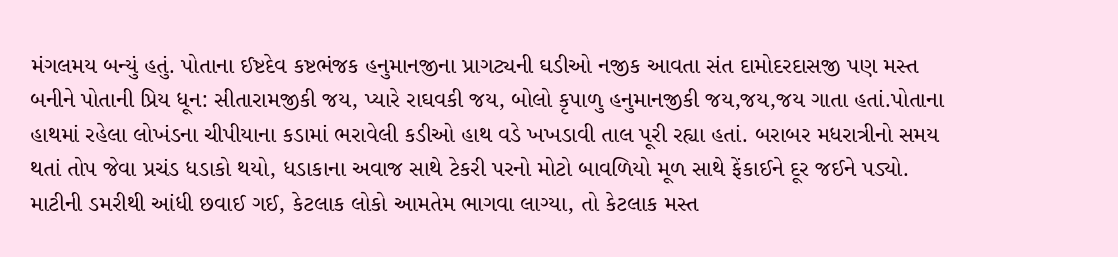મંગલમય બન્યું હતું. પોતાના ઈષ્ટદેવ કષ્ટભંજક હનુમાનજીના પ્રાગટ્યની ઘડીઓ નજીક આવતા સંત દામોદરદાસજી પણ મસ્ત બનીને પોતાની પ્રિય ધૂન: સીતારામજીકી જય, પ્યારે રાઘવકી જય, બોલો કૃપાળુ હનુમાનજીકી જય,જય,જય ગાતા હતાં.પોતાના હાથમાં રહેલા લોખંડના ચીપીયાના કડામાં ભરાવેલી કડીઓ હાથ વડે ખખડાવી તાલ પૂરી રહ્યા હતાં. બરાબર મધરાત્રીનો સમય થતાં તોપ જેવા પ્રચંડ ધડાકો થયો, ધડાકાના અવાજ સાથે ટેકરી પરનો મોટો બાવળિયો મૂળ સાથે ફેંકાઈને દૂર જઈને પડ્યો. માટીની ડમરીથી આંધી છવાઈ ગઈ, કેટલાક લોકો આમતેમ ભાગવા લાગ્યા, તો કેટલાક મસ્ત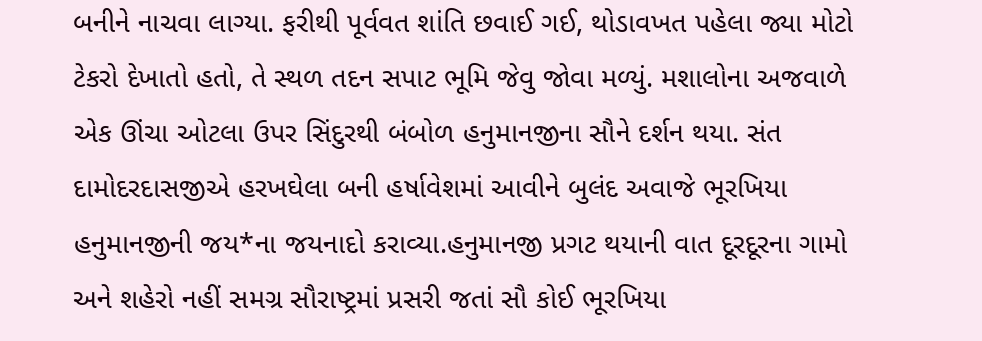બનીને નાચવા લાગ્યા. ફરીથી પૂર્વવત શાંતિ છવાઈ ગઈ, થોડાવખત પહેલા જ્યા મોટો ટેકરો દેખાતો હતો, તે સ્થળ તદન સપાટ ભૂમિ જેવુ જોવા મળ્યું. મશાલોના અજવાળે એક ઊંચા ઓટલા ઉપર સિંદુરથી બંબોળ હનુમાનજીના સૌને દર્શન થયા. સંત દામોદરદાસજીએ હરખઘેલા બની હર્ષાવેશમાં આવીને બુલંદ અવાજે ભૂરખિયા હનુમાનજીની જય*ના જયનાદો કરાવ્યા.હનુમાનજી પ્રગટ થયાની વાત દૂરદૂરના ગામો અને શહેરો નહીં સમગ્ર સૌરાષ્ટ્રમાં પ્રસરી જતાં સૌ કોઈ ભૂરખિયા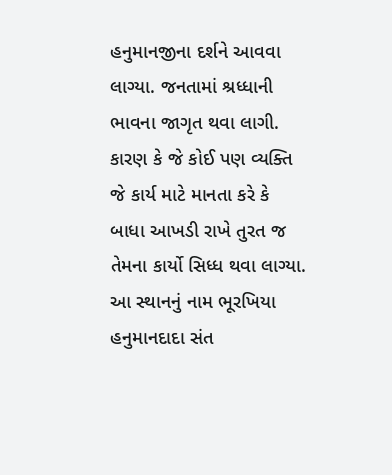હનુમાનજીના દર્શને આવવા લાગ્યા. જનતામાં શ્રધ્ધાની ભાવના જાગૃત થવા લાગી. કારણ કે જે કોઈ પણ વ્યક્તિ જે કાર્ય માટે માનતા કરે કે બાધા આખડી રાખે તુરત જ તેમના કાર્યો સિધ્ધ થવા લાગ્યા.
આ સ્થાનનું નામ ભૂરખિયા હનુમાનદાદા સંત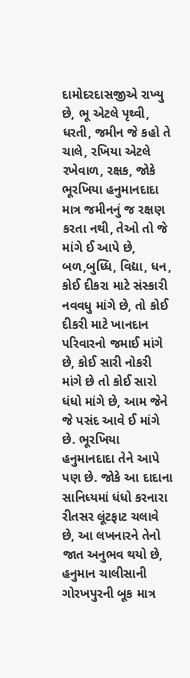દામોદરદાસજીએ રાખ્યુ છે, ભૂ એટલે પૃથ્વી, ધરતી, જમીન જે કહો તે ચાલે, રખિયા એટલે રખેવાળ, રક્ષક, જોકે ભૂરખિયા હનુમાનદાદા માત્ર જમીનનું જ રક્ષણ કરતા નથી, તેઓ તો જે માંગે ઈ આપે છે, બળ,બુધ્ધિ, વિદ્યા, ધન, કોઈ દીકરા માટે સંસ્કારી નવવધુ માંગે છે, તો કોઈ દીકરી માટે ખાનદાન પરિવારનો જમાઈ માંગે છે, કોઈ સારી નોકરી માંગે છે તો કોઈ સારો ધંધો માંગે છે, આમ જેને જે પસંદ આવે ઈ માંગે છે. ભૂરખિયા હનુમાનદાદા તેને આપે પણ છે. જોકે આ દાદાના સાનિધ્યમાં ધંધો કરનારા રીતસર લૂંટફાટ ચલાવે છે, આ લખનારને તેનો જાત અનુભવ થયો છે, હનુમાન ચાલીસાની ગોરખપુરની બૂક માત્ર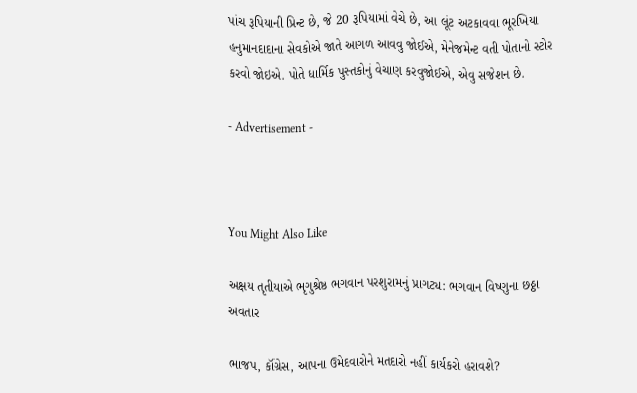પાંચ રૂપિયાની પ્રિન્ટ છે, જે 20 રૂપિયામાં વેચે છે, આ લૂંટ અટકાવવા ભૂરખિયા હનુમાનદાદાના સેવકોએ જાતે આગળ આવવુ જોઈએ, મેનેજમેન્ટ વતી પોતાનો સ્ટોર કરવો જોઇએ. પોતે ધાર્મિક પુસ્તકોનું વેચાણ કરવુજોઈએ, એવુ સજેશન છે.

- Advertisement -



You Might Also Like

અક્ષય તૃતીયાએ ભૃગુશ્રેષ્ઠ ભગવાન પરશુરામનું પ્રાગટ્ય: ભગવાન વિષ્ણુના છઠ્ઠા અવતાર

ભાજપ, કૉંગ્રેસ, આપના ઉમેદવારોને મતદારો નહીં કાર્યકરો હરાવશે?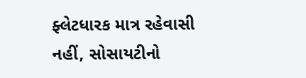ફ્લેટધારક માત્ર રહેવાસી નહીં, સોસાયટીનો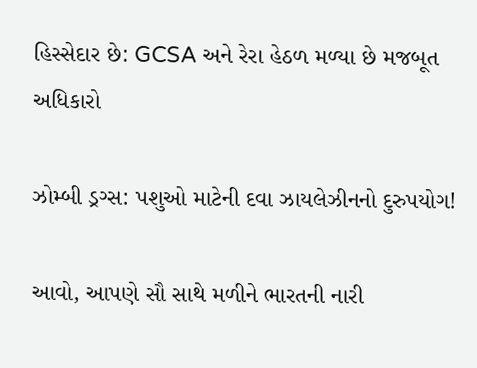હિસ્સેદાર છે: GCSA અને રેરા હેઠળ મળ્યા છે મજબૂત અધિકારો

ઝોમ્બી ડ્રગ્સ: પશુઓ માટેની દવા ઝાયલેઝીનનો દુરુપયોગ!

આવો, આપણે સૌ સાથે મળીને ભારતની નારી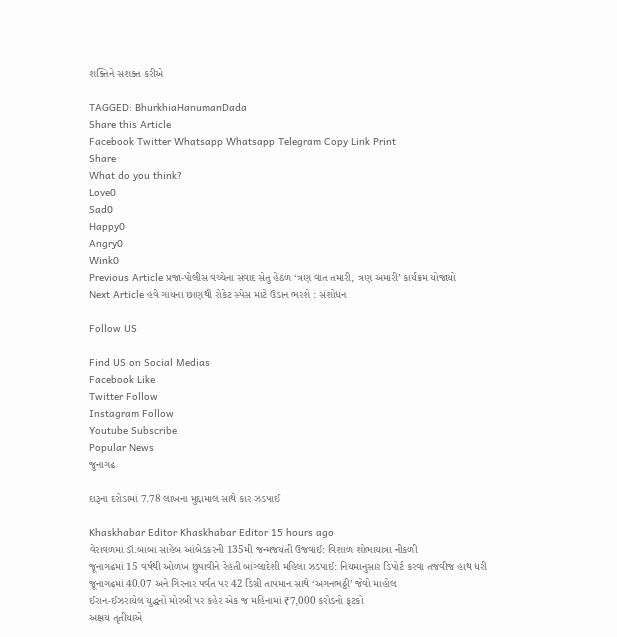શક્તિને સશક્ત કરીએ

TAGGED: BhurkhiaHanumanDada
Share this Article
Facebook Twitter Whatsapp Whatsapp Telegram Copy Link Print
Share
What do you think?
Love0
Sad0
Happy0
Angry0
Wink0
Previous Article પ્રજા-પોલીસ વચ્ચેના સંવાદ સેતુ હેઠળ ‘ત્રણ વાત તમારી, ત્રણ અમારી’ કાર્યક્રમ યોજાયો
Next Article હવે ગાયના છાણથી રોકેટ સ્પેસ માટે ઉડાન ભરશે : સંશોધન

Follow US

Find US on Social Medias
Facebook Like
Twitter Follow
Instagram Follow
Youtube Subscribe
Popular News
જુનાગઢ

દારૂના દરોડામાં 7.78 લાખના મુદ્દામાલ સાથે કાર ઝડપાઈ

Khaskhabar Editor Khaskhabar Editor 15 hours ago
વેરાવળમાં ડૉ.બાબા સાહેબ આંબેડકરની 135મી જન્મજયંતી ઉજવાઈ: વિશાળ શોભાયાત્રા નીકળી
જૂનાગઢમાં 15 વર્ષથી ઓળખ છુપાવીને રેહતી બાંગ્લાદેશી મહિલા ઝડપાઈ: નિયમાનુસાર ડિપોર્ટ કરવા તજવીજ હાથ ધરી
જૂનાગઢમાં 40.07 અને ગિરનાર પર્વત પર 42 ડિગ્રી તાપમાન સાથે ‘અગનભઠ્ઠી’ જેવો માહોલ
ઈરાન-ઈઝરાયેલ યુદ્ધનો મોરબી પર કહેર એક જ મહિનામાં ₹7,000 કરોડનો ફટકો
અક્ષય તૃતીયાએ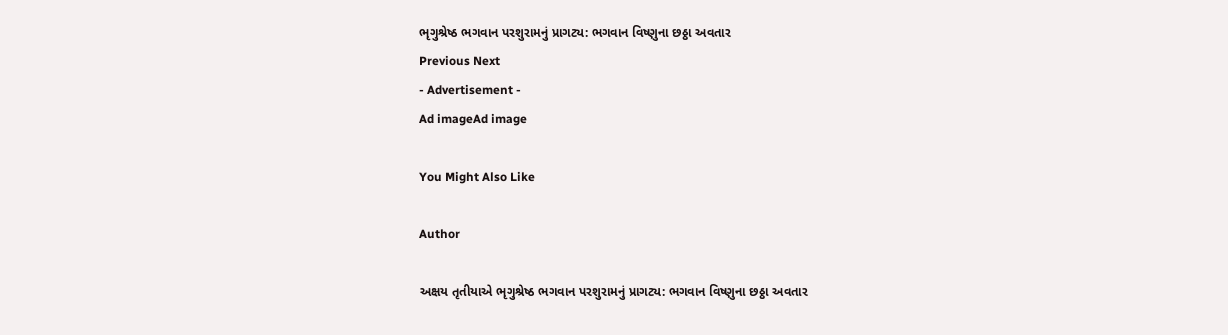ભૃગુશ્રેષ્ઠ ભગવાન પરશુરામનું પ્રાગટ્ય: ભગવાન વિષ્ણુના છઠ્ઠા અવતાર
Previous Next
- Advertisement -
Ad imageAd image

You Might Also Like

Author

અક્ષય તૃતીયાએ ભૃગુશ્રેષ્ઠ ભગવાન પરશુરામનું પ્રાગટ્ય: ભગવાન વિષ્ણુના છઠ્ઠા અવતાર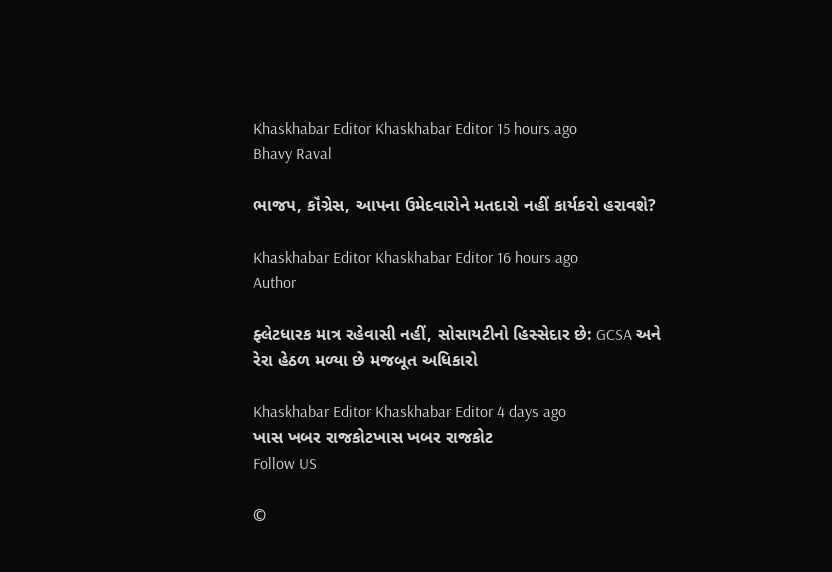Khaskhabar Editor Khaskhabar Editor 15 hours ago
Bhavy Raval

ભાજપ, કૉંગ્રેસ, આપના ઉમેદવારોને મતદારો નહીં કાર્યકરો હરાવશે?

Khaskhabar Editor Khaskhabar Editor 16 hours ago
Author

ફ્લેટધારક માત્ર રહેવાસી નહીં, સોસાયટીનો હિસ્સેદાર છે: GCSA અને રેરા હેઠળ મળ્યા છે મજબૂત અધિકારો

Khaskhabar Editor Khaskhabar Editor 4 days ago
ખાસ ખબર રાજકોટખાસ ખબર રાજકોટ
Follow US

©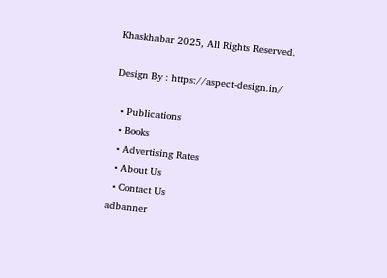Khaskhabar 2025, All Rights Reserved.

Design By : https://aspect-design.in/

  • Publications
  • Books
  • Advertising Rates
  • About Us
  • Contact Us
adbanner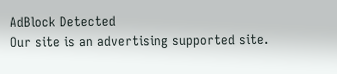AdBlock Detected
Our site is an advertising supported site.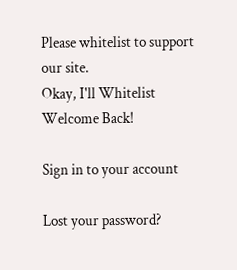Please whitelist to support our site.
Okay, I'll Whitelist
Welcome Back!

Sign in to your account

Lost your password?